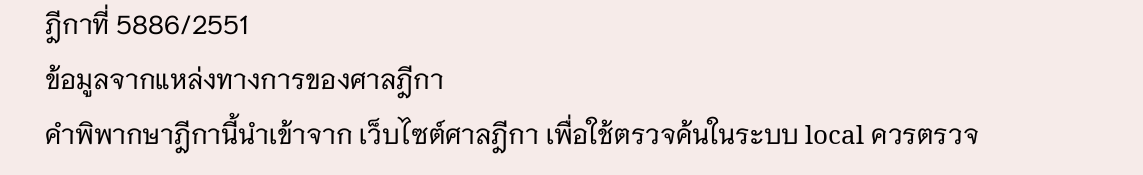ฎีกาที่ 5886/2551
ข้อมูลจากแหล่งทางการของศาลฎีกา
คำพิพากษาฎีกานี้นำเข้าจาก เว็บไซต์ศาลฎีกา เพื่อใช้ตรวจค้นในระบบ local ควรตรวจ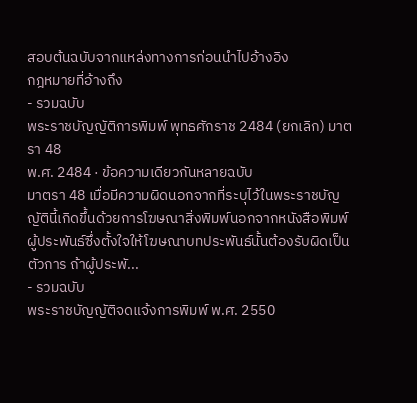สอบต้นฉบับจากแหล่งทางการก่อนนำไปอ้างอิง
กฎหมายที่อ้างถึง
- รวมฉบับ
พระราชบัญญัติการพิมพ์ พุทธศักราช 2484 (ยกเลิก) มาตรา 48
พ.ศ. 2484 · ข้อความเดียวกันหลายฉบับ
มาตรา 48 เมื่อมีความผิดนอกจากที่ระบุไว้ในพระราชบัญญัตินี้เกิดขึ้นด้วยการโฆษณาสิ่งพิมพ์นอกจากหนังสือพิมพ์ ผู้ประพันธ์ซึ่งตั้งใจให้โฆษณาบทประพันธ์นั้นต้องรับผิดเป็นตัวการ ถ้าผู้ประพั...
- รวมฉบับ
พระราชบัญญัติจดแจ้งการพิมพ์ พ.ศ. 2550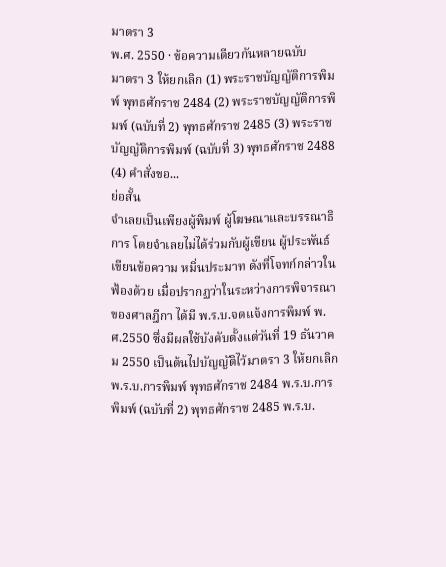มาตรา 3
พ.ศ. 2550 · ข้อความเดียวกันหลายฉบับ
มาตรา 3 ให้ยกเลิก (1) พระราชบัญญัติการพิมพ์ พุทธศักราช 2484 (2) พระราชบัญญัติการพิมพ์ (ฉบับที่ 2) พุทธศักราช 2485 (3) พระราชบัญญัติการพิมพ์ (ฉบับที่ 3) พุทธศักราช 2488 (4) คำสั่งขอ...
ย่อสั้น
จำเลยเป็นเพียงผู้พิมพ์ ผู้โฆษณาและบรรณาธิการ โดยจำเลยไม่ได้ร่วมกับผู้เขียน ผู้ประพันธ์ เขียนข้อความ หมิ่นประมาท ดังที่โจทก์กล่าวในฟ้องด้วย เมื่อปรากฏว่าในระหว่างการพิจารณาของศาลฎีกา ได้มี พ.ร.บ.จดแจ้งการพิมพ์ พ.ศ.2550 ซึ่งมีผลใช้บังคับตั้งแต่วันที่ 19 ธันวาคม 2550 เป็นต้นไปบัญญัติไว้มาตรา 3 ให้ยกเลิก พ.ร.บ.การพิมพ์ พุทธศักราช 2484 พ.ร.บ.การพิมพ์ (ฉบับที่ 2) พุทธศักราช 2485 พ.ร.บ.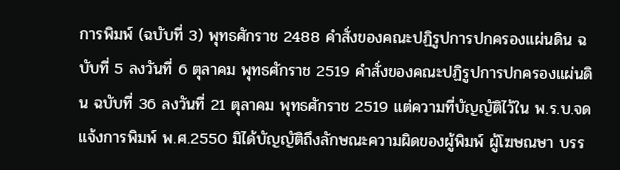การพิมพ์ (ฉบับที่ 3) พุทธศักราช 2488 คำสั่งของคณะปฏิรูปการปกครองแผ่นดิน ฉบับที่ 5 ลงวันที่ 6 ตุลาคม พุทธศักราช 2519 คำสั่งของคณะปฏิรูปการปกครองแผ่นดิน ฉบับที่ 36 ลงวันที่ 21 ตุลาคม พุทธศักราช 2519 แต่ความที่บัญญัติไว้ใน พ.ร.บ.จดแจ้งการพิมพ์ พ.ศ.2550 มิได้บัญญัติถึงลักษณะความผิดของผู้พิมพ์ ผู้โฆษณษา บรร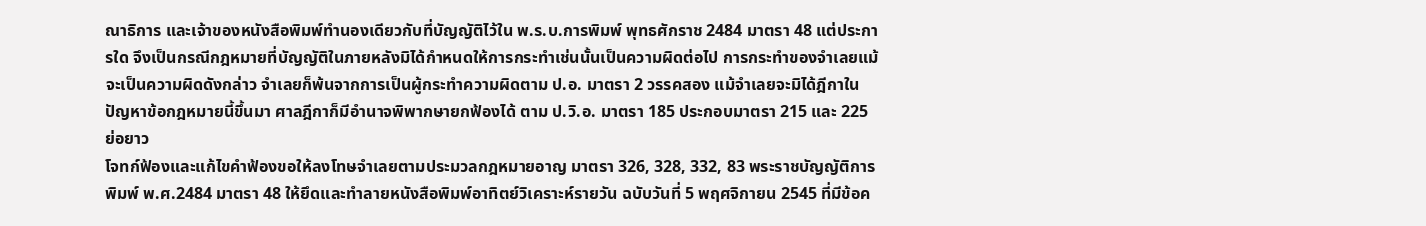ณาธิการ และเจ้าของหนังสือพิมพ์ทำนองเดียวกับที่บัญญัติไว้ใน พ.ร.บ.การพิมพ์ พุทธศักราช 2484 มาตรา 48 แต่ประการใด จึงเป็นกรณีกฎหมายที่บัญญัติในภายหลังมิได้กำหนดให้การกระทำเช่นนั้นเป็นความผิดต่อไป การกระทำของจำเลยแม้จะเป็นความผิดดังกล่าว จำเลยก็พ้นจากการเป็นผู้กระทำความผิดตาม ป.อ. มาตรา 2 วรรคสอง แม้จำเลยจะมิได้ฎีกาในปัญหาข้อกฎหมายนี้ขึ้นมา ศาลฎีกาก็มีอำนาจพิพากษายกฟ้องได้ ตาม ป.วิ.อ. มาตรา 185 ประกอบมาตรา 215 และ 225
ย่อยาว
โจทก์ฟ้องและแก้ไขคำฟ้องขอให้ลงโทษจำเลยตามประมวลกฎหมายอาญ มาตรา 326, 328, 332, 83 พระราชบัญญัติการพิมพ์ พ.ศ.2484 มาตรา 48 ให้ยึดและทำลายหนังสือพิมพ์อาทิตย์วิเคราะห์รายวัน ฉบับวันที่ 5 พฤศจิกายน 2545 ที่มีข้อค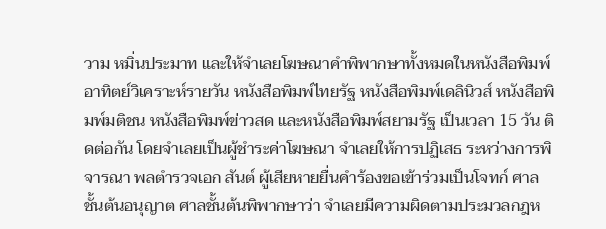วาม หมิ่นประมาท และให้จำเลยโฆษณาคำพิพากษาทั้งหมดในหนังสือพิมพ์อาทิตย์วิเคราะห์รายวัน หนังสือพิมพ์ไทยรัฐ หนังสือพิมพ์เดลินิวส์ หนังสือพิมพ์มติชน หนังสือพิมพ์ข่าวสด และหนังสือพิมพ์สยามรัฐ เป็นเวลา 15 วัน ติดต่อกัน โดยจำเลยเป็นผู้ชำระค่าโฆษณา จำเลยให้การปฏิเสธ ระหว่างการพิจารณา พลตำรวจเอก สันต์ ผู้เสียหายยื่นคำร้องขอเข้าร่วมเป็นโจทก์ ศาลชั้นต้นอนุญาต ศาลชั้นต้นพิพากษาว่า จำเลยมีความผิดตามประมวลกฎห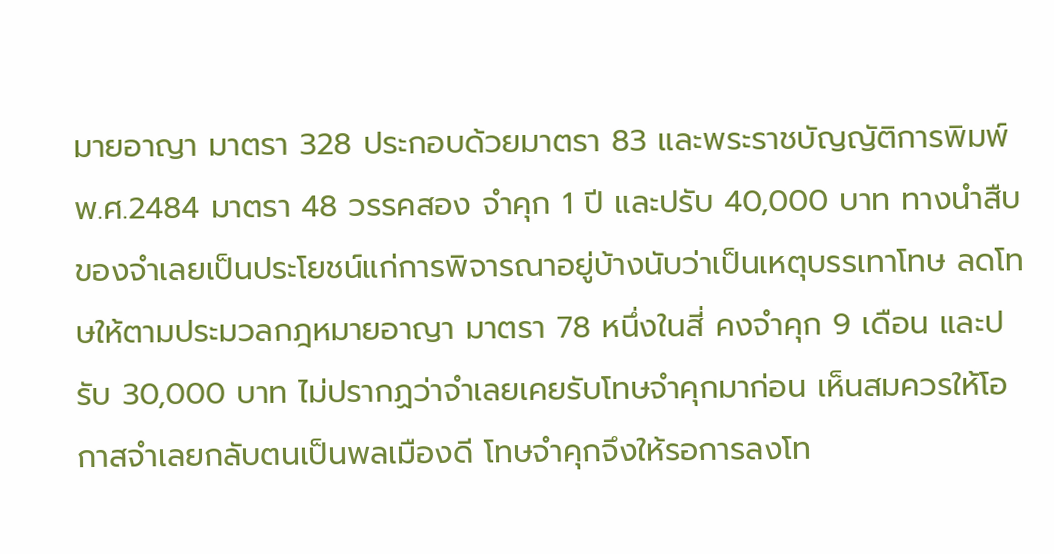มายอาญา มาตรา 328 ประกอบด้วยมาตรา 83 และพระราชบัญญัติการพิมพ์ พ.ศ.2484 มาตรา 48 วรรคสอง จำคุก 1 ปี และปรับ 40,000 บาท ทางนำสืบของจำเลยเป็นประโยชน์แก่การพิจารณาอยู่บ้างนับว่าเป็นเหตุบรรเทาโทษ ลดโทษให้ตามประมวลกฎหมายอาญา มาตรา 78 หนึ่งในสี่ คงจำคุก 9 เดือน และปรับ 30,000 บาท ไม่ปรากฏว่าจำเลยเคยรับโทษจำคุกมาก่อน เห็นสมควรให้โอกาสจำเลยกลับตนเป็นพลเมืองดี โทษจำคุกจึงให้รอการลงโท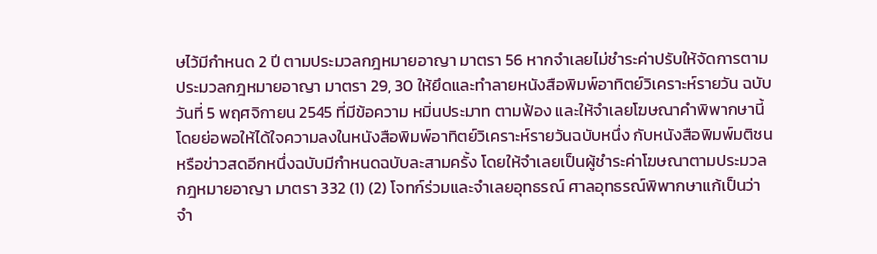ษไว้มีกำหนด 2 ปี ตามประมวลกฎหมายอาญา มาตรา 56 หากจำเลยไม่ชำระค่าปรับให้จัดการตามประมวลกฎหมายอาญา มาตรา 29, 30 ให้ยึดและทำลายหนังสือพิมพ์อาทิตย์วิเคราะห์รายวัน ฉบับวันที่ 5 พฤศจิกายน 2545 ที่มีข้อความ หมิ่นประมาท ตามฟ้อง และให้จำเลยโฆษณาคำพิพากษานี้โดยย่อพอให้ได้ใจความลงในหนังสือพิมพ์อาทิตย์วิเคราะห์รายวันฉบับหนึ่ง กับหนังสือพิมพ์มติชนหรือข่าวสดอีกหนึ่งฉบับมีกำหนดฉบับละสามครั้ง โดยให้จำเลยเป็นผู้ชำระค่าโฆษณาตามประมวลกฎหมายอาญา มาตรา 332 (1) (2) โจทก์ร่วมและจำเลยอุทธรณ์ ศาลอุทธรณ์พิพากษาแก้เป็นว่า จำ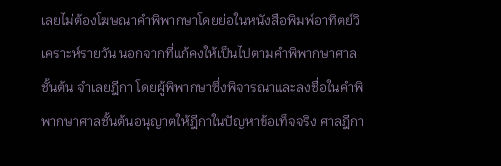เลยไม่ต้องโฆษณาคำพิพากษาโดยย่อในหนังสือพิมพ์อาทิตย์วิเคราะห์รายวัน นอกจากที่แก้คงให้เป็นไปตามคำพิพากษาศาลชั้นต้น จำเลยฎีกา โดยผู้พิพากษาซึ่งพิจารณาและลงชื่อในคำพิพากษาศาลชั้นต้นอนุญาตให้ฎีกาในปัญหาข้อเท็จจริง ศาลฎีกา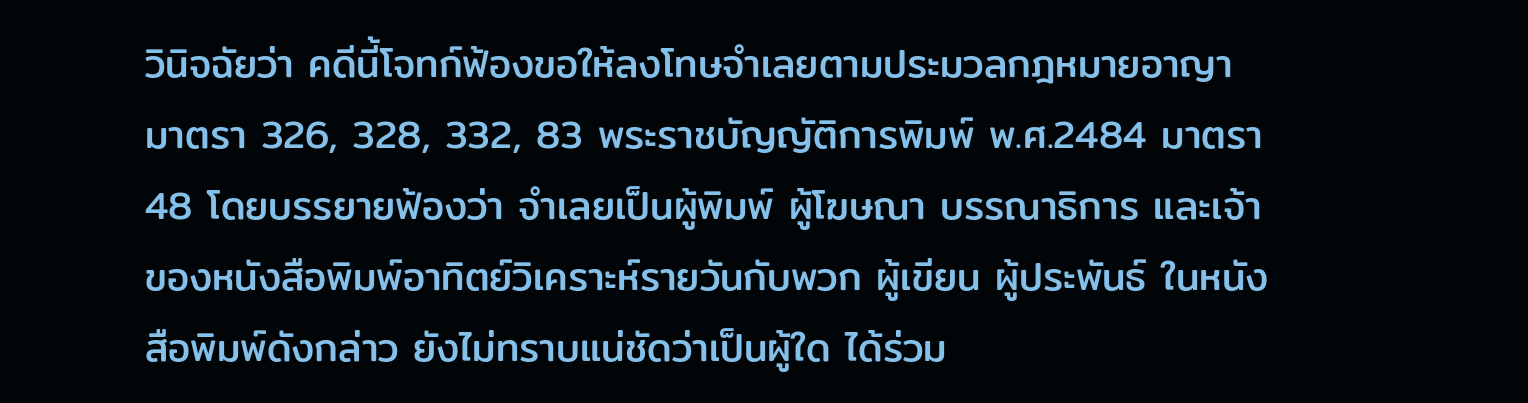วินิจฉัยว่า คดีนี้โจทก์ฟ้องขอให้ลงโทษจำเลยตามประมวลกฎหมายอาญา มาตรา 326, 328, 332, 83 พระราชบัญญัติการพิมพ์ พ.ศ.2484 มาตรา 48 โดยบรรยายฟ้องว่า จำเลยเป็นผู้พิมพ์ ผู้โฆษณา บรรณาธิการ และเจ้าของหนังสือพิมพ์อาทิตย์วิเคราะห์รายวันกับพวก ผู้เขียน ผู้ประพันธ์ ในหนังสือพิมพ์ดังกล่าว ยังไม่ทราบแน่ชัดว่าเป็นผู้ใด ได้ร่วม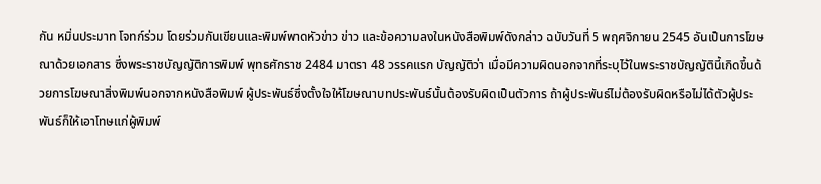กัน หมิ่นประมาท โจทก์ร่วม โดยร่วมกันเขียนและพิมพ์พาดหัวข่าว ข่าว และข้อความลงในหนังสือพิมพ์ดังกล่าว ฉบับวันที่ 5 พฤศจิกายน 2545 อันเป็นการโฆษณาด้วยเอกสาร ซึ่งพระราชบัญญัติการพิมพ์ พุทธศักราช 2484 มาตรา 48 วรรคแรก บัญญัติว่า เมื่อมีความผิดนอกจากที่ระบุไว้ในพระราชบัญญัตินี้เกิดขึ้นด้วยการโฆษณาสิ่งพิมพ์นอกจากหนังสือพิมพ์ ผู้ประพันธ์ซึ่งตั้งใจให้โฆษณาบทประพันธ์นั้นต้องรับผิดเป็นตัวการ ถ้าผู้ประพันธ์ไม่ต้องรับผิดหรือไม่ได้ตัวผู้ประพันธ์ก็ให้เอาโทษแก่ผู้พิมพ์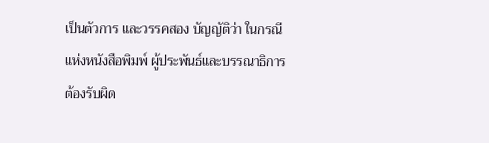เป็นตัวการ และวรรคสอง บัญญัติว่า ในกรณีแห่งหนังสือพิมพ์ ผู้ประพันธ์และบรรณาธิการต้องรับผิด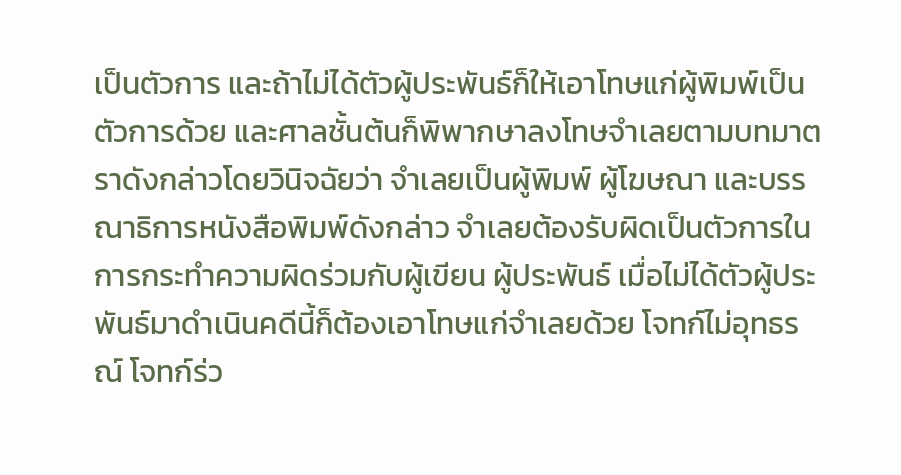เป็นตัวการ และถ้าไม่ได้ตัวผู้ประพันธ์ก็ให้เอาโทษแก่ผู้พิมพ์เป็นตัวการด้วย และศาลชั้นต้นก็พิพากษาลงโทษจำเลยตามบทมาตราดังกล่าวโดยวินิจฉัยว่า จำเลยเป็นผู้พิมพ์ ผู้โฆษณา และบรรณาธิการหนังสือพิมพ์ดังกล่าว จำเลยต้องรับผิดเป็นตัวการในการกระทำความผิดร่วมกับผู้เขียน ผู้ประพันธ์ เมื่อไม่ได้ตัวผู้ประพันธ์มาดำเนินคดีนี้ก็ต้องเอาโทษแก่จำเลยด้วย โจทก์ไม่อุทธรณ์ โจทก์ร่ว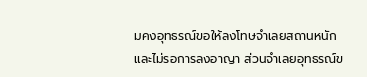มคงอุทธรณ์ขอให้ลงโทษจำเลยสถานหนัก และไม่รอการลงอาญา ส่วนจำเลยอุทธรณ์ข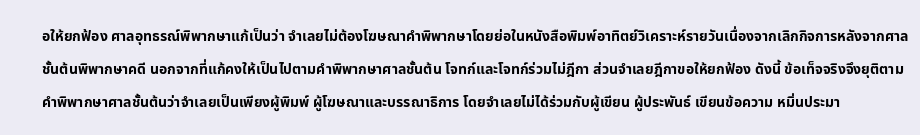อให้ยกฟ้อง ศาลอุทธรณ์พิพากษาแก้เป็นว่า จำเลยไม่ต้องโฆษณาคำพิพากษาโดยย่อในหนังสือพิมพ์อาทิตย์วิเคราะห์รายวันเนื่องจากเลิกกิจการหลังจากศาลชั้นต้นพิพากษาคดี นอกจากที่แก้คงให้เป็นไปตามคำพิพากษาศาลชั้นต้น โจทก์และโจทก์ร่วมไม่ฎีกา ส่วนจำเลยฎีกาขอให้ยกฟ้อง ดังนี้ ข้อเท็จจริงจึงยุติตามคำพิพากษาศาลชั้นต้นว่าจำเลยเป็นเพียงผู้พิมพ์ ผู้โฆษณาและบรรณาธิการ โดยจำเลยไม่ได้ร่วมกับผู้เขียน ผู้ประพันธ์ เขียนข้อความ หมิ่นประมา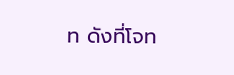ท ดังที่โจท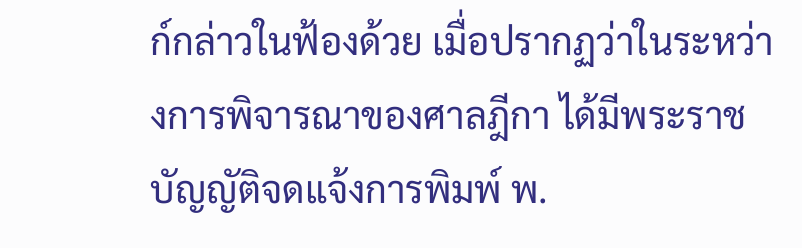ก์กล่าวในฟ้องด้วย เมื่อปรากฏว่าในระหว่างการพิจารณาของศาลฎีกา ได้มีพระราชบัญญัติจดแจ้งการพิมพ์ พ.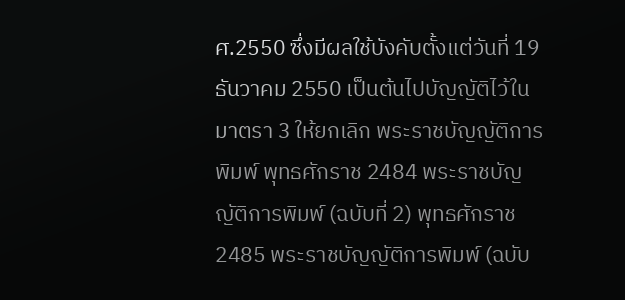ศ.2550 ซึ่งมีผลใช้บังคับตั้งแต่วันที่ 19 ธันวาคม 2550 เป็นต้นไปบัญญัติไว้ในมาตรา 3 ให้ยกเลิก พระราชบัญญัติการพิมพ์ พุทธศักราช 2484 พระราชบัญญัติการพิมพ์ (ฉบับที่ 2) พุทธศักราช 2485 พระราชบัญญัติการพิมพ์ (ฉบับ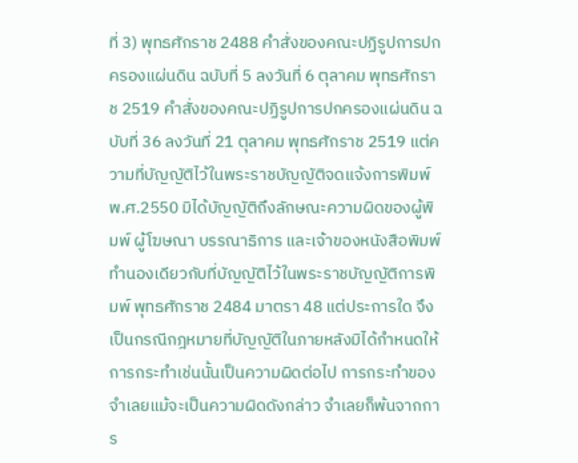ที่ 3) พุทธศักราช 2488 คำสั่งของคณะปฏิรูปการปกครองแผ่นดิน ฉบับที่ 5 ลงวันที่ 6 ตุลาคม พุทธศักราช 2519 คำสั่งของคณะปฏิรูปการปกครองแผ่นดิน ฉบับที่ 36 ลงวันที่ 21 ตุลาคม พุทธศักราช 2519 แต่ความที่บัญญัติไว้ในพระราชบัญญัติจดแจ้งการพิมพ์ พ.ศ.2550 มิได้บัญญัติถึงลักษณะความผิดของผู้พิมพ์ ผู้โฆษณา บรรณาธิการ และเจ้าของหนังสือพิมพ์ทำนองเดียวกับที่บัญญัติไว้ในพระราชบัญญัติการพิมพ์ พุทธศักราช 2484 มาตรา 48 แต่ประการใด จึงเป็นกรณีกฎหมายที่บัญญัติในภายหลังมิได้กำหนดให้การกระทำเช่นนั้นเป็นความผิดต่อไป การกระทำของจำเลยแม้จะเป็นความผิดดังกล่าว จำเลยก็พ้นจากการ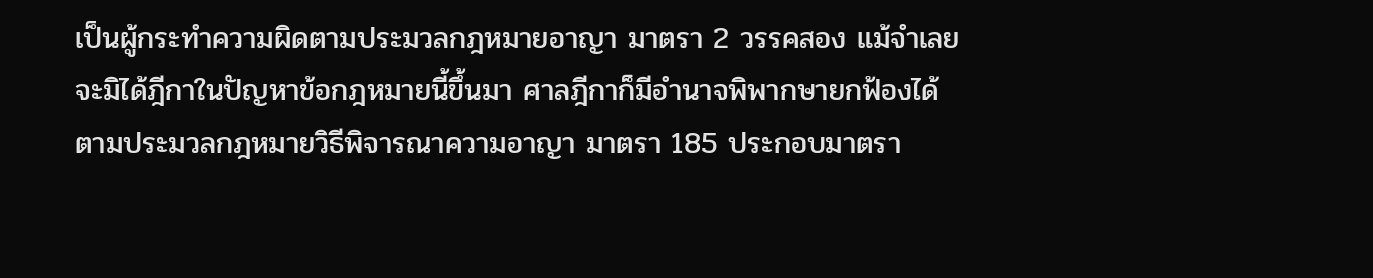เป็นผู้กระทำความผิดตามประมวลกฎหมายอาญา มาตรา 2 วรรคสอง แม้จำเลยจะมิได้ฎีกาในปัญหาข้อกฎหมายนี้ขึ้นมา ศาลฎีกาก็มีอำนาจพิพากษายกฟ้องได้ ตามประมวลกฎหมายวิธีพิจารณาความอาญา มาตรา 185 ประกอบมาตรา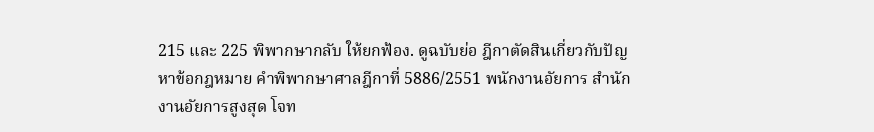215 และ 225 พิพากษากลับ ให้ยกฟ้อง. ดูฉบับย่อ ฎีกาตัดสินเกี่ยวกับปัญหาข้อกฎหมาย คำพิพากษาศาลฎีกาที่ 5886/2551 พนักงานอัยการ สำนักงานอัยการสูงสุด โจท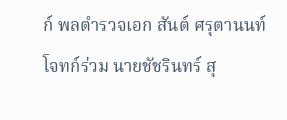ก์ พลตำรวจเอก สันต์ ศรุตานนท์ โจทก์ร่วม นายชัชรินทร์ สุ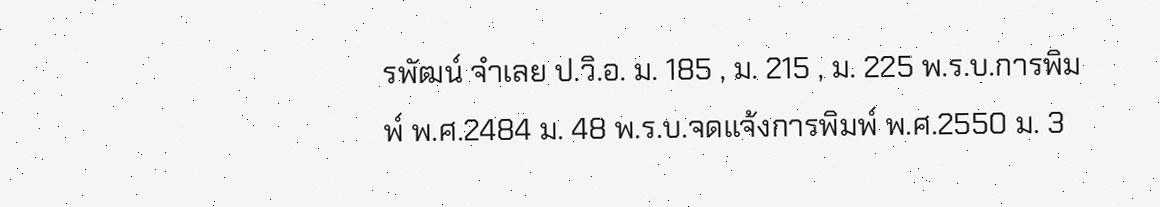รพัฒน์ จำเลย ป.วิ.อ. ม. 185 , ม. 215 , ม. 225 พ.ร.บ.การพิมพ์ พ.ศ.2484 ม. 48 พ.ร.บ.จดแจ้งการพิมพ์ พ.ศ.2550 ม. 3